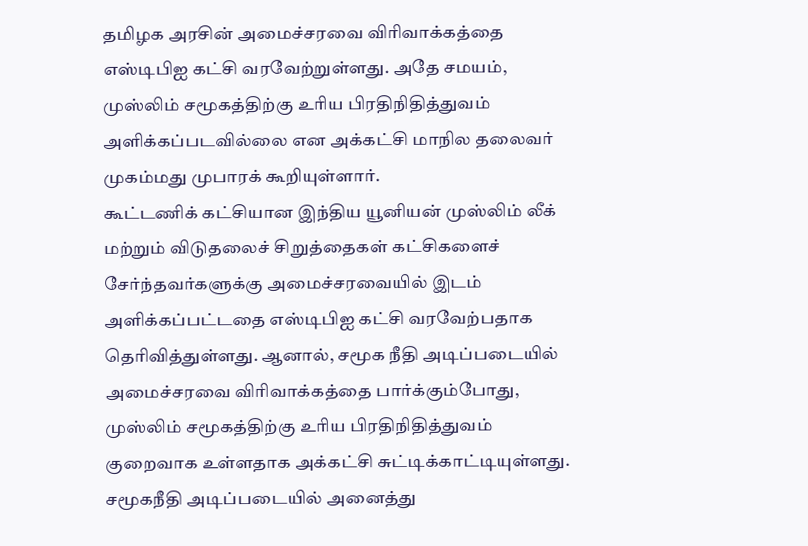தமிழக அரசின் அமைச்சரவை விரிவாக்கத்தை எஸ்டிபிஐ கட்சி வரவேற்றுள்ளது. அதே சமயம், முஸ்லிம் சமூகத்திற்கு உரிய பிரதிநிதித்துவம் அளிக்கப்படவில்லை என அக்கட்சி மாநில தலைவர் முகம்மது முபாரக் கூறியுள்ளார்.
கூட்டணிக் கட்சியான இந்திய யூனியன் முஸ்லிம் லீக் மற்றும் விடுதலைச் சிறுத்தைகள் கட்சிகளைச் சேர்ந்தவர்களுக்கு அமைச்சரவையில் இடம் அளிக்கப்பட்டதை எஸ்டிபிஐ கட்சி வரவேற்பதாக தெரிவித்துள்ளது. ஆனால், சமூக நீதி அடிப்படையில் அமைச்சரவை விரிவாக்கத்தை பார்க்கும்போது, முஸ்லிம் சமூகத்திற்கு உரிய பிரதிநிதித்துவம் குறைவாக உள்ளதாக அக்கட்சி சுட்டிக்காட்டியுள்ளது.
சமூகநீதி அடிப்படையில் அனைத்து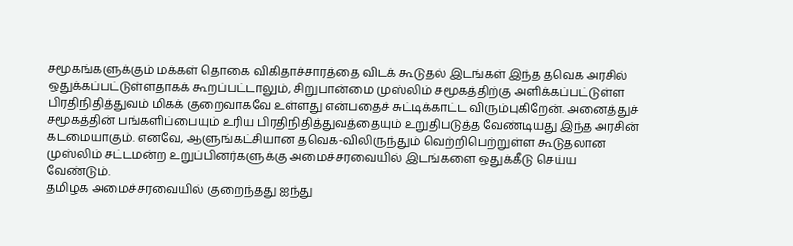சமூகங்களுக்கும் மக்கள் தொகை விகிதாச்சாரத்தை விடக் கூடுதல் இடங்கள் இந்த தவெக அரசில் ஒதுக்கப்பட்டுள்ளதாகக் கூறப்பட்டாலும், சிறுபான்மை முஸ்லிம் சமூகத்திற்கு அளிக்கப்பட்டுள்ள பிரதிநிதித்துவம் மிகக் குறைவாகவே உள்ளது என்பதைச் சுட்டிக்காட்ட விரும்புகிறேன். அனைத்துச் சமூகத்தின் பங்களிப்பையும் உரிய பிரதிநிதித்துவத்தையும் உறுதிபடுத்த வேண்டியது இந்த அரசின் கடமையாகும். எனவே, ஆளுங்கட்சியான தவெக-விலிருந்தும் வெற்றிபெற்றுள்ள கூடுதலான முஸ்லிம் சட்டமன்ற உறுப்பினர்களுக்கு அமைச்சரவையில் இடங்களை ஒதுக்கீடு செய்ய வேண்டும்.
தமிழக அமைச்சரவையில் குறைந்தது ஐந்து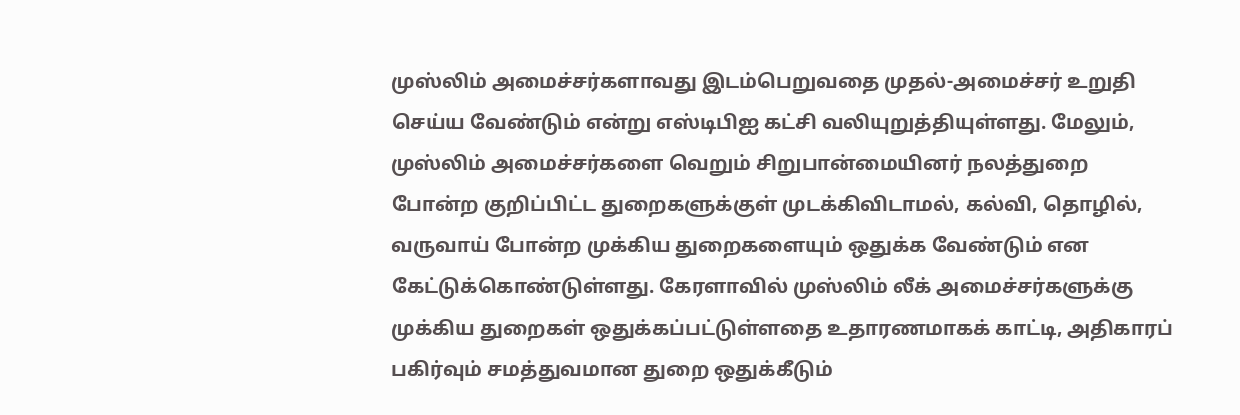முஸ்லிம் அமைச்சர்களாவது இடம்பெறுவதை முதல்-அமைச்சர் உறுதி செய்ய வேண்டும் என்று எஸ்டிபிஐ கட்சி வலியுறுத்தியுள்ளது. மேலும், முஸ்லிம் அமைச்சர்களை வெறும் சிறுபான்மையினர் நலத்துறை போன்ற குறிப்பிட்ட துறைகளுக்குள் முடக்கிவிடாமல், கல்வி, தொழில், வருவாய் போன்ற முக்கிய துறைகளையும் ஒதுக்க வேண்டும் என கேட்டுக்கொண்டுள்ளது. கேரளாவில் முஸ்லிம் லீக் அமைச்சர்களுக்கு முக்கிய துறைகள் ஒதுக்கப்பட்டுள்ளதை உதாரணமாகக் காட்டி, அதிகாரப் பகிர்வும் சமத்துவமான துறை ஒதுக்கீடும்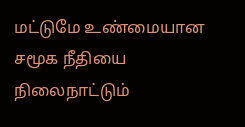மட்டுமே உண்மையான சமூக நீதியை நிலைநாட்டும்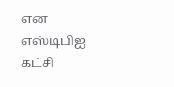என எஸ்டிபிஐ கட்சி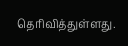தெரிவித்துள்ளது.